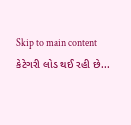Skip to main content
કેટેગરી લોડ થઈ રહી છે...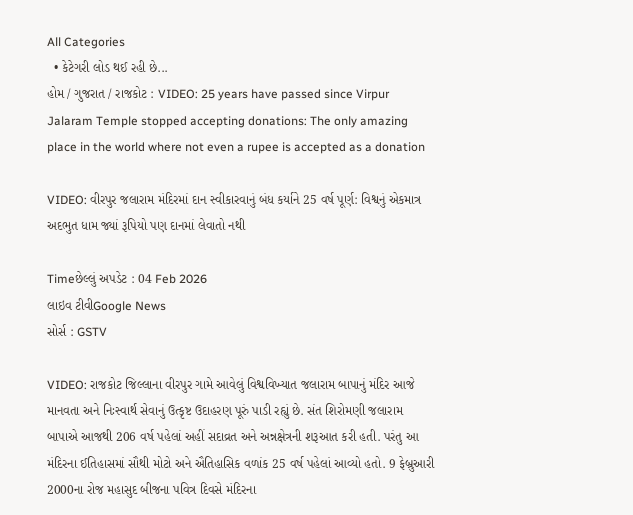All Categories
  • કેટેગરી લોડ થઈ રહી છે...
હોમ / ગુજરાત / રાજકોટ : VIDEO: 25 years have passed since Virpur Jalaram Temple stopped accepting donations: The only amazing place in the world where not even a rupee is accepted as a donation

VIDEO: વીરપુર જલારામ મંદિરમાં દાન સ્વીકારવાનું બંધ કર્યાને 25 વર્ષ પૂર્ણ: વિશ્વનું એકમાત્ર અદભુત ધામ જ્યાં રૂપિયો પણ દાનમાં લેવાતો નથી

Timeછેલ્લું અપડેટ : 04 Feb 2026
લાઇવ ટીવીGoogle News
સોર્સ : GSTV

VIDEO: રાજકોટ જિલ્લાના વીરપુર ગામે આવેલું વિશ્વવિખ્યાત જલારામ બાપાનું મંદિર આજે માનવતા અને નિઃસ્વાર્થ સેવાનું ઉત્કૃષ્ટ ઉદાહરણ પૂરું પાડી રહ્યું છે. સંત શિરોમણી જલારામ બાપાએ આજથી 206 વર્ષ પહેલાં અહીં સદાવ્રત અને અન્નક્ષેત્રની શરૂઆત કરી હતી. પરંતુ આ મંદિરના ઈતિહાસમાં સૌથી મોટો અને ઐતિહાસિક વળાંક 25 વર્ષ પહેલાં આવ્યો હતો. 9 ફેબ્રુઆરી 2000ના રોજ મહાસુદ બીજના પવિત્ર દિવસે મંદિરના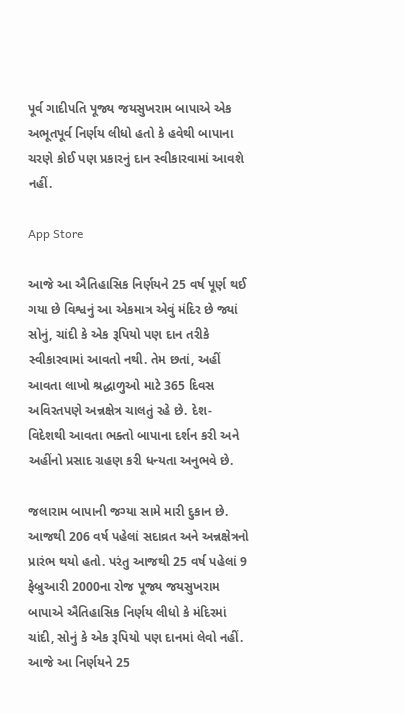પૂર્વ ગાદીપતિ પૂજ્ય જયસુખરામ બાપાએ એક અભૂતપૂર્વ નિર્ણય લીધો હતો કે હવેથી બાપાના ચરણે કોઈ પણ પ્રકારનું દાન સ્વીકારવામાં આવશે નહીં.

App Store

આજે આ ઐતિહાસિક નિર્ણયને 25 વર્ષ પૂર્ણ થઈ ગયા છે વિશ્વનું આ એકમાત્ર એવું મંદિર છે જ્યાં સોનું, ચાંદી કે એક રૂપિયો પણ દાન તરીકે સ્વીકારવામાં આવતો નથી. તેમ છતાં, અહીં આવતા લાખો શ્રદ્ધાળુઓ માટે 365 દિવસ અવિરતપણે અન્નક્ષેત્ર ચાલતું રહે છે. દેશ-વિદેશથી આવતા ભક્તો બાપાના દર્શન કરી અને અહીંનો પ્રસાદ ગ્રહણ કરી ધન્યતા અનુભવે છે.

જલારામ બાપાની જગ્યા સામે મારી દુકાન છે. આજથી 206 વર્ષ પહેલાં સદાવ્રત અને અન્નક્ષેત્રનો પ્રારંભ થયો હતો. પરંતુ આજથી 25 વર્ષ પહેલાં 9 ફેબ્રુઆરી 2000ના રોજ પૂજ્ય જયસુખરામ બાપાએ ઐતિહાસિક નિર્ણય લીધો કે મંદિરમાં ચાંદી, સોનું કે એક રૂપિયો પણ દાનમાં લેવો નહીં. આજે આ નિર્ણયને 25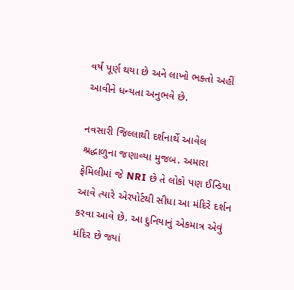વર્ષ પૂર્ણ થયા છે અને લાખો ભક્તો અહીં આવીને ધન્યતા અનુભવે છે.

નવસારી જિલ્લાથી દર્શનાર્થે આવેલ  શ્રદ્ધાળુના જણાવ્યા મુજબ. અમારા ફેમિલીમાં જે NRI છે તે લોકો પણ ઈન્ડિયા આવે ત્યારે એરપોર્ટથી સીધા આ મંદિરે દર્શન કરવા આવે છે. આ દુનિયાનું એકમાત્ર એવું મંદિર છે જ્યાં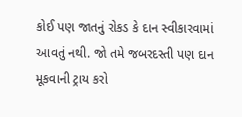કોઈ પણ જાતનું રોકડ કે દાન સ્વીકારવામાં આવતું નથી. જો તમે જબરદસ્તી પણ દાન મૂકવાની ટ્રાય કરો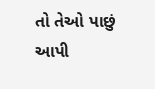તો તેઓ પાછું આપી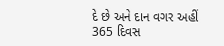દે છે અને દાન વગર અહીં 365 દિવસ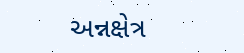અન્નક્ષેત્ર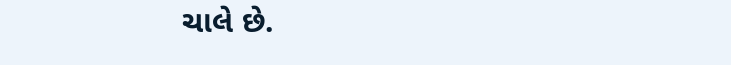ચાલે છે.